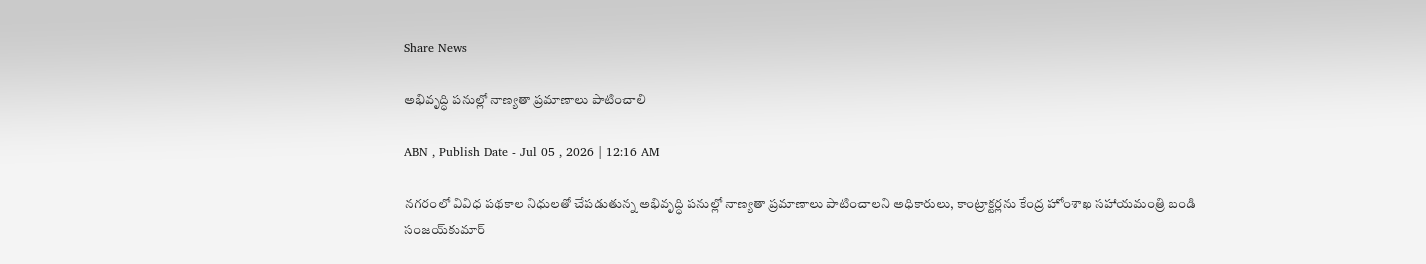Share News

అభివృద్ధి పనుల్లో నాణ్యతా ప్రమాణాలు పాటించాలి

ABN , Publish Date - Jul 05 , 2026 | 12:16 AM

నగరంలో వివిధ పథకాల నిధులతో చేపడుతున్న అభివృద్ధి పనుల్లో నాణ్యతా ప్రమాణాలు పాటించాలని అధికారులు, కాంట్రాక్టర్లను కేంద్ర హోంశాఖ సహాయమంత్రి బండి సంజయ్‌కుమార్‌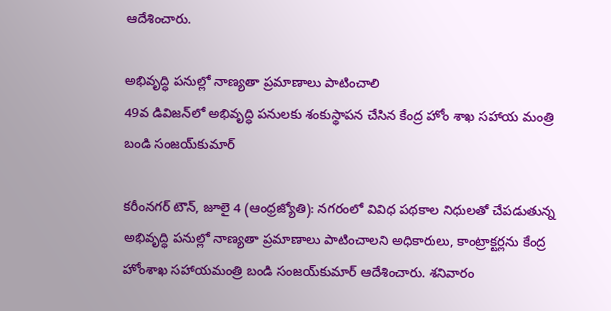ఆదేశించారు.

అభివృద్ధి పనుల్లో నాణ్యతా ప్రమాణాలు పాటించాలి
49వ డివిజన్‌లో అభివృద్ధి పనులకు శంకుస్థాపన చేసిన కేంద్ర హోం శాఖ సహాయ మంత్రి బండి సంజయ్‌కుమార్‌

కరీంనగర్‌ టౌన్‌, జూలై 4 (ఆంధ్రజ్యోతి): నగరంలో వివిధ పథకాల నిధులతో చేపడుతున్న అభివృద్ధి పనుల్లో నాణ్యతా ప్రమాణాలు పాటించాలని అధికారులు, కాంట్రాక్టర్లను కేంద్ర హోంశాఖ సహాయమంత్రి బండి సంజయ్‌కుమార్‌ ఆదేశించారు. శనివారం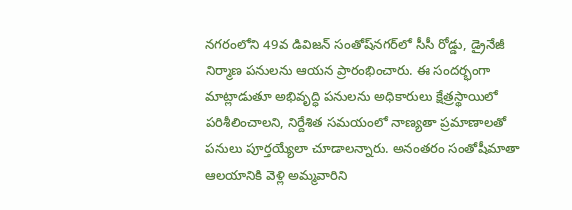నగరంలోని 49వ డివిజన్‌ సంతోష్‌నగర్‌లో సీసీ రోడ్డు, డ్రైనేజీ నిర్మాణ పనులను ఆయన ప్రారంభించారు. ఈ సందర్భంగా మాట్లాడుతూ అభివృద్ధి పనులను అధికారులు క్షేత్రస్థాయిలో పరిశీలించాలని, నిర్దేశిత సమయంలో నాణ్యతా ప్రమాణాలతో పనులు పూర్తయ్యేలా చూడాలన్నారు. అనంతరం సంతోషీమాతా ఆలయానికి వెళ్లి అమ్మవారిని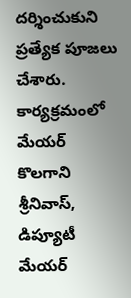దర్శించుకుని ప్రత్యేక పూజలు చేశారు. కార్యక్రమంలో మేయర్‌ కొలగాని శ్రీనివాస్‌, డిప్యూటీ మేయర్‌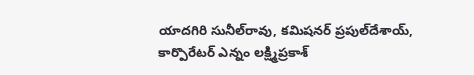యాదగిరి సునీల్‌రావు, కమిషనర్‌ ప్రపుల్‌దేశాయ్‌, కార్పొరేటర్‌ ఎన్నం లక్ష్మిప్రకాశ్‌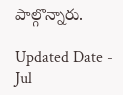పాల్గొన్నారు.

Updated Date - Jul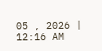05 , 2026 | 12:16 AM